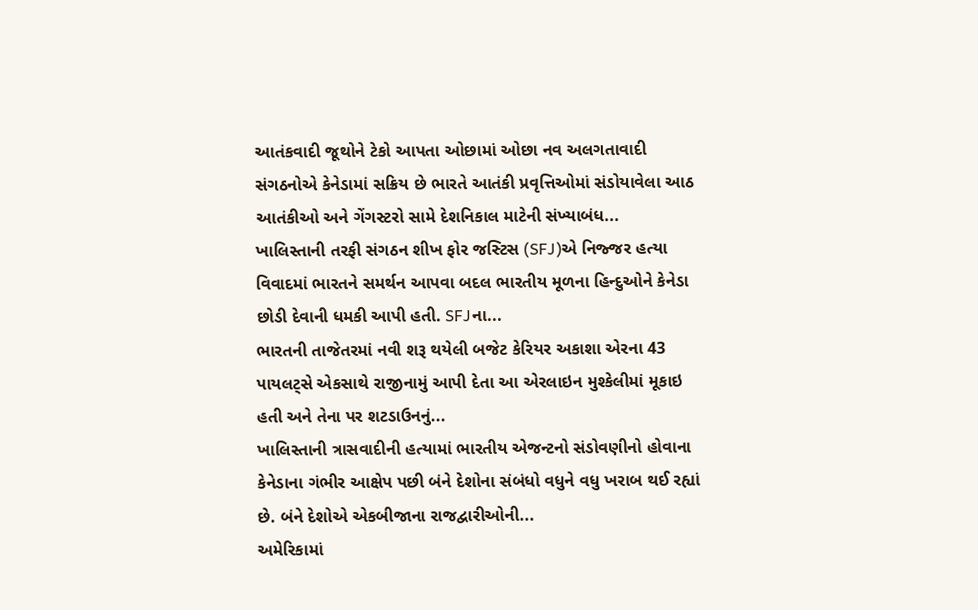આતંકવાદી જૂથોને ટેકો આપતા ઓછામાં ઓછા નવ અલગતાવાદી સંગઠનોએ કેનેડામાં સક્રિય છે ભારતે આતંકી પ્રવૃત્તિઓમાં સંડોયાવેલા આઠ આતંકીઓ અને ગેંગસ્ટરો સામે દેશનિકાલ માટેની સંખ્યાબંધ...
ખાલિસ્તાની તરફી સંગઠન શીખ ફોર જસ્ટિસ (SFJ)એ નિજ્જર હત્યા વિવાદમાં ભારતને સમર્થન આપવા બદલ ભારતીય મૂળના હિન્દુઓને કેનેડા છોડી દેવાની ધમકી આપી હતી. SFJના...
ભારતની તાજેતરમાં નવી શરૂ થયેલી બજેટ કેરિયર અકાશા એરના 43 પાયલટ્સે એકસાથે રાજીનામું આપી દેતા આ એરલાઇન મુશ્કેલીમાં મૂકાઇ હતી અને તેના પર શટડાઉનનું...
ખાલિસ્તાની ત્રાસવાદીની હત્યામાં ભારતીય એજન્ટનો સંડોવણીનો હોવાના કેનેડાના ગંભીર આક્ષેપ પછી બંને દેશોના સંબંધો વધુને વધુ ખરાબ થઈ રહ્યાં છે. બંને દેશોએ એકબીજાના રાજદ્વારીઓની...
અમેરિકામાં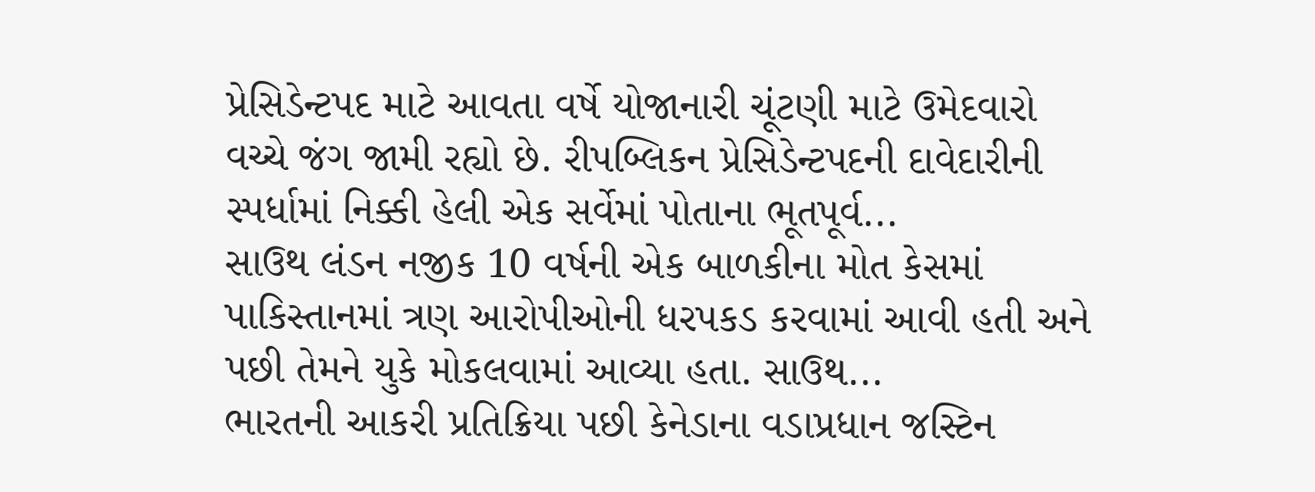પ્રેસિડેન્ટપદ માટે આવતા વર્ષે યોજાનારી ચૂંટણી માટે ઉમેદવારો વચ્ચે જંગ જામી રહ્યો છે. રીપબ્લિકન પ્રેસિડેન્ટપદની દાવેદારીની સ્પર્ધામાં નિક્કી હેલી એક સર્વેમાં પોતાના ભૂતપૂર્વ...
સાઉથ લંડન નજીક 10 વર્ષની એક બાળકીના મોત કેસમાં પાકિસ્તાનમાં ત્રણ આરોપીઓની ધરપકડ કરવામાં આવી હતી અને પછી તેમને યુકે મોકલવામાં આવ્યા હતા. સાઉથ...
ભારતની આકરી પ્રતિક્રિયા પછી કેનેડાના વડાપ્રધાન જસ્ટિન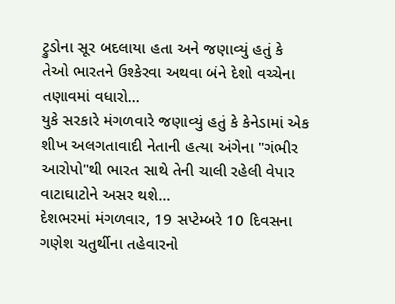ટ્રુડોના સૂર બદલાયા હતા અને જણાવ્યું હતું કે તેઓ ભારતને ઉશ્કેરવા અથવા બંને દેશો વચ્ચેના તણાવમાં વધારો...
યુકે સરકારે મંગળવારે જણાવ્યું હતું કે કેનેડામાં એક શીખ અલગતાવાદી નેતાની હત્યા અંગેના "ગંભીર આરોપો"થી ભારત સાથે તેની ચાલી રહેલી વેપાર વાટાઘાટોને અસર થશે...
દેશભરમાં મંગળવાર, 19 સપ્ટેમ્બરે 10 દિવસના ગણેશ ચતુર્થીના તહેવારનો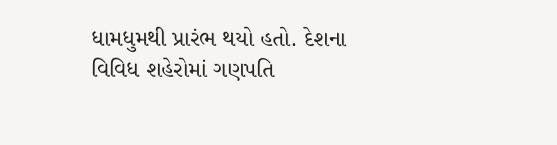ધામધુમથી પ્રારંભ થયો હતો. દેશના વિવિધ શહેરોમાં ગણપતિ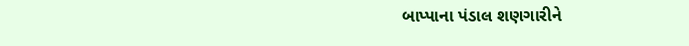બાપ્પાના પંડાલ શણગારીને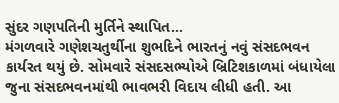સુંદર ગણપતિની મુર્તિને સ્થાપિત...
મંગળવારે ગણેશચતુર્થીના શુભદિને ભારતનું નવું સંસદભવન કાર્યરત થયું છે. સોમવારે સંસદસભ્યોએ બ્રિટિશકાળમાં બંધાયેલા જુના સંસદભવનમાંથી ભાવભરી વિદાય લીધી હતી. આ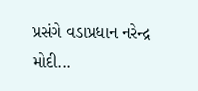પ્રસંગે વડાપ્રધાન નરેન્દ્ર મોદી...